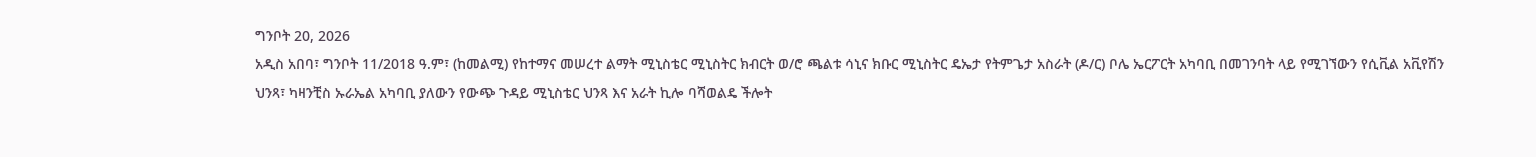ግንቦት 20, 2026
አዲስ አበባ፣ ግንቦት 11/2018 ዓ.ም፣ (ከመልሚ) የከተማና መሠረተ ልማት ሚኒስቴር ሚኒስትር ክብርት ወ/ሮ ጫልቱ ሳኒና ክቡር ሚኒስትር ዴኤታ የትምጌታ አስራት (ዶ/ር) ቦሌ ኤርፖርት አካባቢ በመገንባት ላይ የሚገኘውን የሲቪል አቪየሽን
ህንጻ፣ ካዛንቺስ ኡራኤል አካባቢ ያለውን የውጭ ጉዳይ ሚኒስቴር ህንጻ እና አራት ኪሎ ባሻወልዴ ችሎት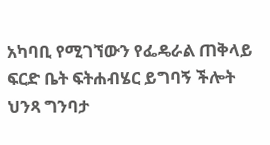አካባቢ የሚገኘውን የፌዴራል ጠቅላይ ፍርድ ቤት ፍትሐብሄር ይግባኝ ችሎት ህንጻ ግንባታ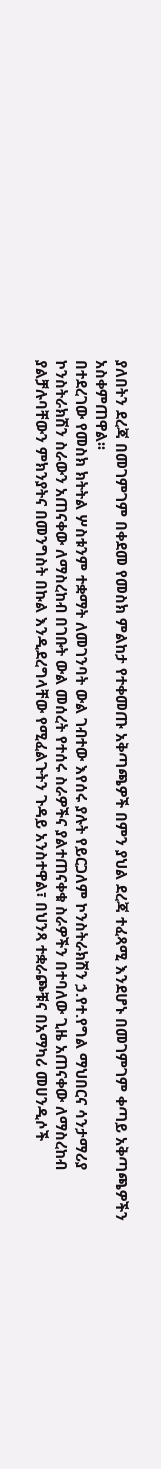ያለበትን ደረጃ በመገምገም በቀደመ የመስክ ምልከታ የተቀመጡ አቅጣጫዎች በምን ያህል ደረጃ ተፈጻሚ እንደሆኑ በመገምገም ቀጣይ አቅጣጫዎችን አስቀምጠዋል፡፡
በተደረገው የመስክ ክትትል ሦስቱንም ተቋማት ለመገንባት ውል ገብተው እየሰሩ ያሉት የይርጋለም ኮንስትራክሽን ኃ.የተ.የግል ማህበርና ሳንታማሪያ ኮንስትራክሽን ስራውን አጠናቀው ለማስረከብ በገቡት ውል መሰረት የተሰሩ ስራዎችና ያልተጠናቀቁ ስራዎችን በተባለው ጊዜ አጠናቀው ለማስረከብ ያልቻሉባቸውን ምክንያትና በመንግስት በኩል እንዲደረግላቸው የሚፈልጉትን ጉዳይ አንስተዋል፣ በህንጻ ተቋራጮቹና በአማካሪ መሀንዲሶች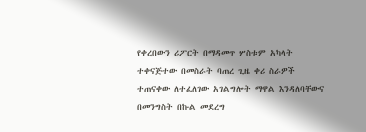የቀረበውን ሪፖርት በማዳመጥ ሦስቱም አካላት ተቀናጅተው በመስራት ባጠረ ጊዜ ቀሪ ስራዎች ተጠናቀው ለተፈለገው አገልግሎት ማዋል እንዳለባቸውና በመንግስት በኩል መደረግ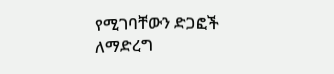የሚገባቸውን ድጋፎች ለማድረግ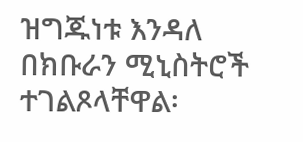ዝግጁነቱ እንዳለ በክቡራን ሚኒስትሮች ተገልጾላቸዋል፡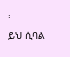፡
ይህ ሲባል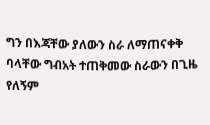ግን በእጃቸው ያለውን ስራ ለማጠናቀቅ ባላቸው ግብአት ተጠቅመው ስራውን በጊዜ የለኝም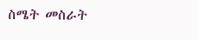ስሜት መስራት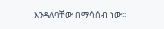እንዳለባቸው በማሳሰብ ነው፡፡